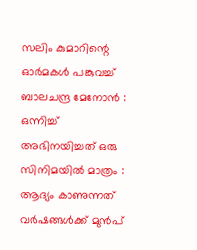സലിം കുമാറിന്റെ ഓർമകള്‍ പങ്കുവച്ച്‌ ബാലചന്ദ്ര മേനോൻ : ഒന്നിച്ച് അഭിനയിച്ചത് ഒരു സിനിമയിൽ മാത്രം : ആദ്യം കാണുന്നത് വർഷങ്ങള്‍ക്ക് മുൻപ്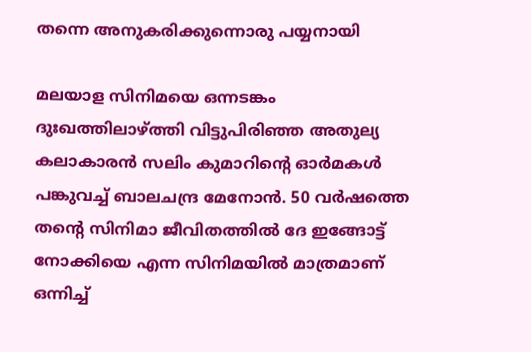തന്നെ അനുകരിക്കുന്നൊരു പയ്യനായി

മലയാള സിനിമയെ ഒന്നടങ്കം ദുഃഖത്തിലാഴ്ത്തി വിട്ടുപിരിഞ്ഞ അതുല്യ കലാകാരൻ സലിം കുമാറിന്റെ ഓർമകള്‍ പങ്കുവച്ച്‌ ബാലചന്ദ്ര മേനോൻ. 50 വർഷത്തെ തന്റെ സിനിമാ ജീവിതത്തില്‍ ദേ ഇങ്ങോട്ട് നോക്കിയെ എന്ന സിനിമയില്‍ മാത്രമാണ് ഒന്നിച്ച്‌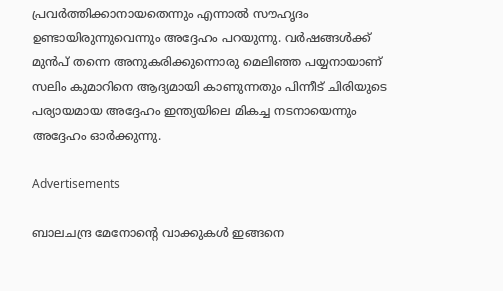പ്രവർത്തിക്കാനായതെന്നും എന്നാല്‍ സൗഹൃദം ഉണ്ടായിരുന്നുവെന്നും അദ്ദേഹം പറയുന്നു. വർഷങ്ങള്‍ക്ക് മുൻപ് തന്നെ അനുകരിക്കുന്നൊരു മെലിഞ്ഞ പയ്യനായാണ് സലിം കുമാറിനെ ആദ്യമായി കാണുന്നതും പിന്നീട് ചിരിയുടെ പര്യായമായ അദ്ദേഹം ഇന്ത്യയിലെ മികച്ച നടനായെന്നും അദ്ദേഹം ഓർക്കുന്നു.

Advertisements

ബാലചന്ദ്ര മേനോന്റെ വാക്കുകള്‍ ഇങ്ങനെ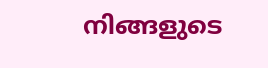നിങ്ങളുടെ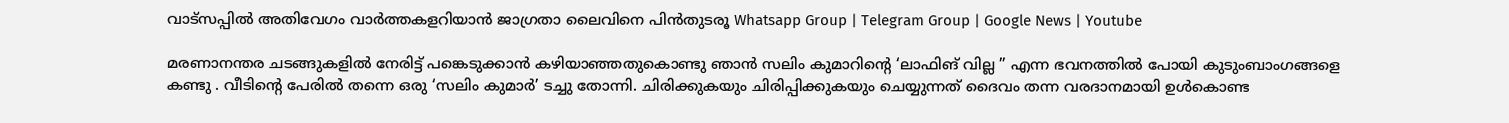വാട്സപ്പിൽ അതിവേഗം വാർത്തകളറിയാൻ ജാഗ്രതാ ലൈവിനെ പിൻതുടരൂ Whatsapp Group | Telegram Group | Google News | Youtube

മരണാനന്തര ചടങ്ങുകളില്‍ നേരിട്ട് പങ്കെടുക്കാൻ കഴിയാഞ്ഞതുകൊണ്ടു ഞാൻ സലിം കുമാറിന്റെ ‘ലാഫിങ് വില്ല ” എന്ന ഭവനത്തില്‍ പോയി കുടുംബാംഗങ്ങളെ കണ്ടു . വീടിന്റെ പേരില്‍ തന്നെ ഒരു ‘സലിം കുമാർ’ ടച്ചു തോന്നി. ചിരിക്കുകയും ചിരിപ്പിക്കുകയും ചെയ്യുന്നത് ദൈവം തന്ന വരദാനമായി ഉള്‍കൊണ്ട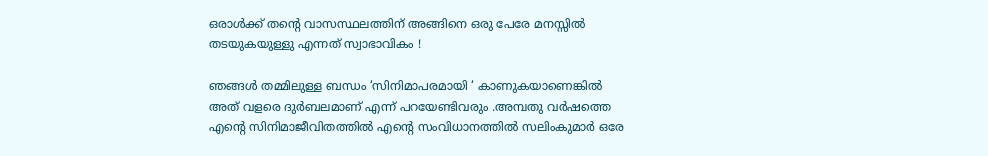ഒരാള്‍ക്ക് തന്റെ വാസസ്ഥലത്തിന് അങ്ങിനെ ഒരു പേരേ മനസ്സില്‍ തടയുകയുള്ളു എന്നത് സ്വാഭാവികം !

ഞങ്ങള്‍ തമ്മിലുള്ള ബന്ധം ‘സിനിമാപരമായി ‘ കാണുകയാണെങ്കില്‍ അത് വളരെ ദുർബലമാണ് എന്ന് പറയേണ്ടിവരും .അമ്പതു വർഷത്തെ എന്റെ സിനിമാജീവിതത്തില്‍ എന്റെ സംവിധാനത്തില്‍ സലിംകുമാർ ഒരേ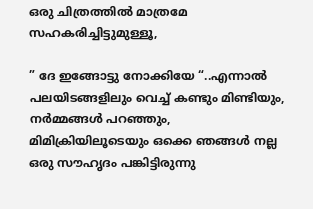ഒരു ചിത്രത്തില്‍ മാത്രമേ സഹകരിച്ചിട്ടുമുള്ളൂ,

” ദേ ഇങ്ങോട്ടു നോക്കിയേ “..എന്നാല്‍ പലയിടങ്ങളിലും വെച്ച്‌ കണ്ടും മിണ്ടിയും, നർമ്മങ്ങള്‍ പറഞ്ഞും, മിമിക്രിയിലൂടെയും ഒക്കെ ഞങ്ങള്‍ നല്ല ഒരു സൗഹൃദം പങ്കിട്ടിരുന്നു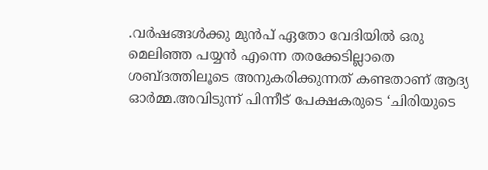.വർഷങ്ങള്‍ക്കു മുൻപ് ഏതോ വേദിയില്‍ ഒരു മെലിഞ്ഞ പയ്യൻ എന്നെ തരക്കേടില്ലാതെ ശബ്ദത്തിലൂടെ അനുകരിക്കുന്നത് കണ്ടതാണ് ആദ്യ ഓർമ്മ.അവിടുന്ന് പിന്നീട് പേക്ഷകരുടെ ‘ചിരിയുടെ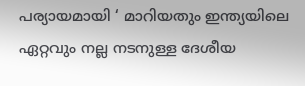പര്യായമായി ‘ മാറിയതും ഇന്ത്യയിലെ ഏറ്റവും നല്ല നടനുള്ള ദേശീയ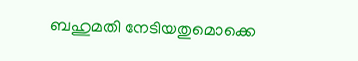ബഹുമതി നേടിയതുമൊക്കെ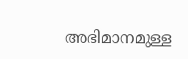അഭിമാനമുള്ള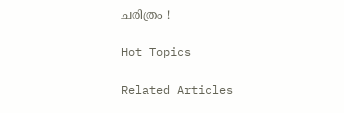ചരിത്രം !

Hot Topics

Related Articles